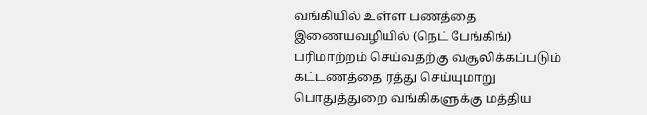வங்கியில் உள்ள பணத்தை இணையவழியில் (நெட் பேங்கிங்) பரிமாற்றம் செய்வதற்கு வசூலிக்கப்படும் கட்டணத்தை ரத்து செய்யுமாறு பொதுத்துறை வங்கிகளுக்கு மத்திய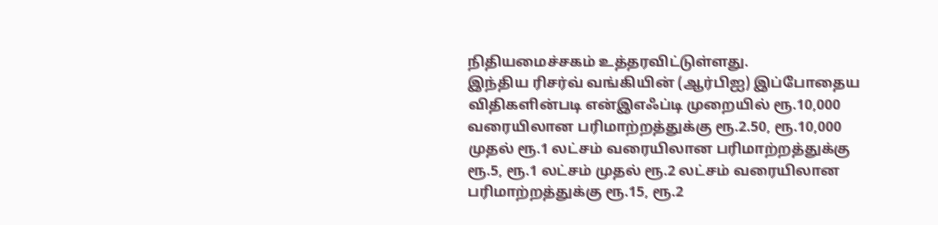நிதியமைச்சகம் உத்தரவிட்டுள்ளது.
இந்திய ரிசர்வ் வங்கியின் (ஆர்பிஐ) இப்போதைய விதிகளின்படி என்இஎஃப்டி முறையில் ரூ.10,000 வரையிலான பரிமாற்றத்துக்கு ரூ.2.50, ரூ.10,000 முதல் ரூ.1 லட்சம் வரையிலான பரிமாற்றத்துக்கு ரூ.5, ரூ.1 லட்சம் முதல் ரூ.2 லட்சம் வரையிலான பரிமாற்றத்துக்கு ரூ.15, ரூ.2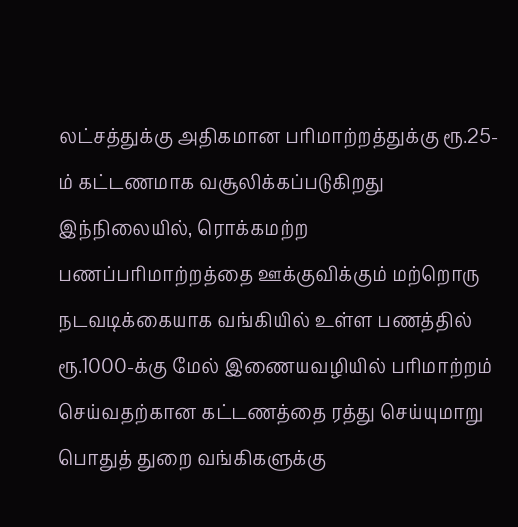லட்சத்துக்கு அதிகமான பரிமாற்றத்துக்கு ரூ.25-ம் கட்டணமாக வசூலிக்கப்படுகிறது
இந்நிலையில், ரொக்கமற்ற பணப்பரிமாற்றத்தை ஊக்குவிக்கும் மற்றொரு நடவடிக்கையாக வங்கியில் உள்ள பணத்தில் ரூ.1000-க்கு மேல் இணையவழியில் பரிமாற்றம் செய்வதற்கான கட்டணத்தை ரத்து செய்யுமாறு பொதுத் துறை வங்கிகளுக்கு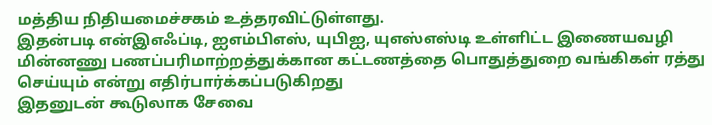மத்திய நிதியமைச்சகம் உத்தரவிட்டுள்ளது.
இதன்படி என்இஎஃப்டி, ஐஎம்பிஎஸ், யுபிஐ, யுஎஸ்எஸ்டி உள்ளிட்ட இணையவழி மின்னணு பணப்பரிமாற்றத்துக்கான கட்டணத்தை பொதுத்துறை வங்கிகள் ரத்து செய்யும் என்று எதிர்பார்க்கப்படுகிறது
இதனுடன் கூடுலாக சேவை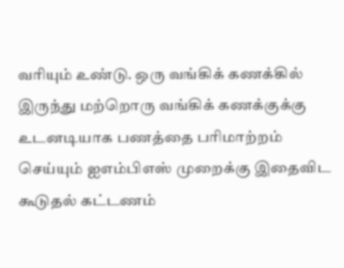வரியும் உண்டு. ஒரு வங்கிக் கணக்கில் இருந்து மற்றொரு வங்கிக் கணக்குக்கு உடனடியாக பணத்தை பரிமாற்றம் செய்யும் ஐஎம்பிஎஸ் முறைக்கு இதைவிட கூடுதல் கட்டணம்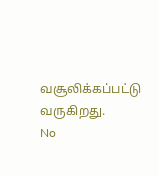வசூலிக்கப்பட்டு வருகிறது.
No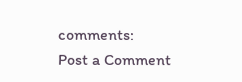comments:
Post a Comment